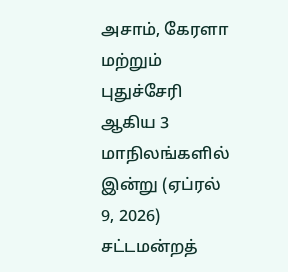அசாம், கேரளா மற்றும் புதுச்சேரி ஆகிய 3 மாநிலங்களில் இன்று (ஏப்ரல் 9, 2026) சட்டமன்றத்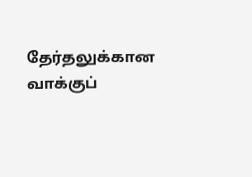தேர்தலுக்கான வாக்குப்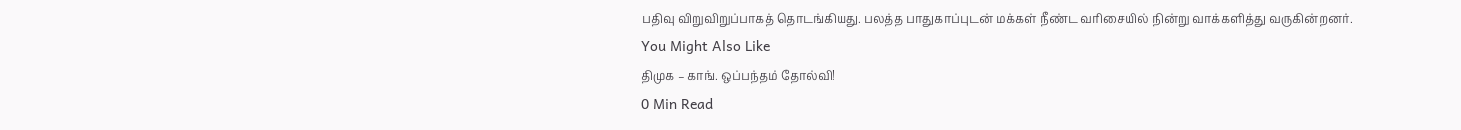பதிவு விறுவிறுப்பாகத் தொடங்கியது. பலத்த பாதுகாப்புடன் மக்கள் நீண்ட வரிசையில் நின்று வாக்களித்து வருகின்றனர்.
You Might Also Like
திமுக – காங். ஒப்பந்தம் தோல்வி!
0 Min Read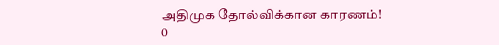அதிமுக தோல்விக்கான காரணம்!
0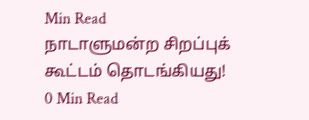Min Read
நாடாளுமன்ற சிறப்புக் கூட்டம் தொடங்கியது!
0 Min Read